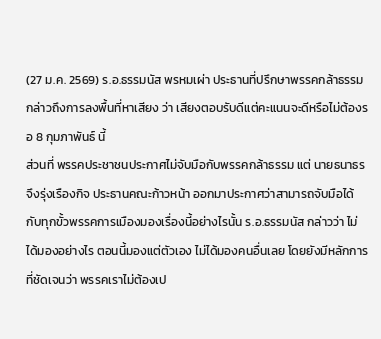(27 ม.ค. 2569) ร.อ.ธรรมนัส พรหมเผ่า ประธานที่ปรึกษาพรรคกล้าธรรม กล่าวถึงการลงพื้นที่หาเสียง ว่า เสียงตอบรับดีแต่คะแนนจะดีหรือไม่ต้องรอ 8 กุมภาพันธ์ นี้
ส่วนที่ พรรคประชาชนประกาศไม่จับมือกับพรรคกล้าธรรม แต่ นายธนาธร จึงรุ่งเรืองกิจ ประธานคณะก้าวหน้า ออกมาประกาศว่าสามารถจับมือได้ กับทุกขั้วพรรคการเมืองมองเรื่องนี้อย่างไรนั้น ร.อ.ธรรมนัส กล่าวว่า ไม่ได้มองอย่างไร ตอนนี้มองแต่ตัวเอง ไม่ได้มองคนอื่นเลย โดยยังมีหลักการที่ชัดเจนว่า พรรคเราไม่ต้องเป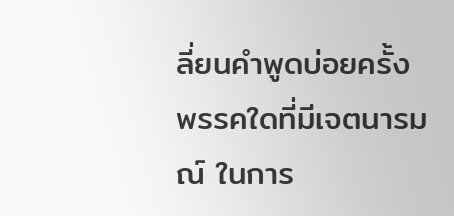ลี่ยนคำพูดบ่อยครั้ง พรรคใดที่มีเจตนารมณ์ ในการ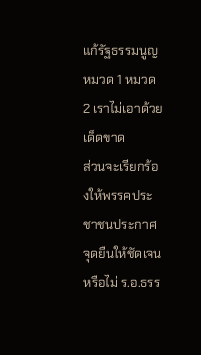แก้รัฐธรรมนูญหมวด 1 หมวด 2 เราไม่เอาด้วยเด็ดขาด
ส่วนจะเรียกร้องให้พรรคประชาชนประกาศจุดยืนให้ชัดเจนหรือไม่ ร.อ.ธรร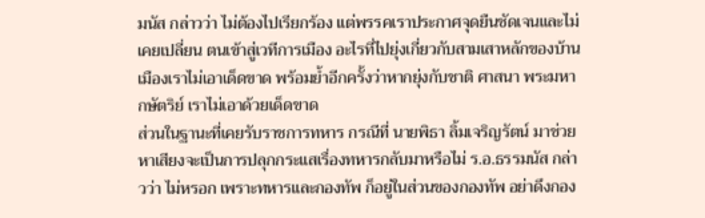มนัส กล่าวว่า ไม่ต้องไปเรียกร้อง แต่พรรคเราประกาศจุดยืนชัดเจนและไม่เคยเปลี่ยน ตนเข้าสู่เวทีการเมือง อะไรที่ไปยุ่งเกี่ยวกับสามเสาหลักของบ้านเมืองเราไม่เอาเด็ดขาด พร้อมย้ำอีกครั้งว่าหากยุ่งกับชาติ ศาสนา พระมหากษัตริย์ เราไม่เอาด้วยเด็ดขาด
ส่วนในฐานะที่เคยรับราชการทหาร กรณีที่ นายพิธา ลิ้มเจริญรัตน์ มาช่วยหาเสียงจะเป็นการปลุกกระแสเรื่องทหารกลับมาหรือไม่ ร.อ.ธรรมนัส กล่าวว่า ไม่หรอก เพราะทหารและกองทัพ ก็อยู่ในส่วนของกองทัพ อย่าดึงกอง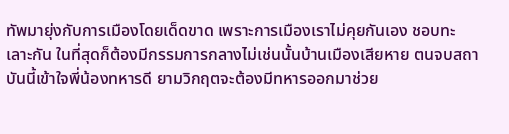ทัพมายุ่งกับการเมืองโดยเด็ดขาด เพราะการเมืองเราไม่คุยกันเอง ชอบทะเลาะกัน ในที่สุดก็ต้องมีกรรมการกลางไม่เช่นนั้นบ้านเมืองเสียหาย ตนจบสถาบันนี้เข้าใจพี่น้องทหารดี ยามวิกฤตจะต้องมีทหารออกมาช่วย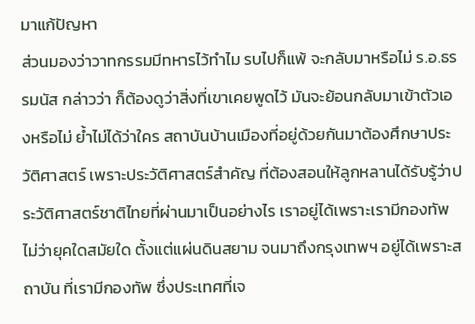มาแก้ปัญหา
ส่วนมองว่าวาทกรรมมีทหารไว้ทำไม รบไปก็แพ้ จะกลับมาหรือไม่ ร.อ.ธรรมนัส กล่าวว่า ก็ต้องดูว่าสิ่งที่เขาเคยพูดไว้ มันจะย้อนกลับมาเข้าตัวเองหรือไม่ ย้ำไม่ได้ว่าใคร สถาบันบ้านเมืองที่อยู่ด้วยกันมาต้องศึกษาประวัติศาสตร์ เพราะประวัติศาสตร์สำคัญ ที่ต้องสอนให้ลูกหลานได้รับรู้ว่าประวัติศาสตร์ชาติไทยที่ผ่านมาเป็นอย่างไร เราอยู่ได้เพราะเรามีกองทัพ ไม่ว่ายุคใดสมัยใด ตั้งแต่แผ่นดินสยาม จนมาถึงกรุงเทพฯ อยู่ได้เพราะสถาบัน ที่เรามีกองทัพ ซึ่งประเทศที่เจ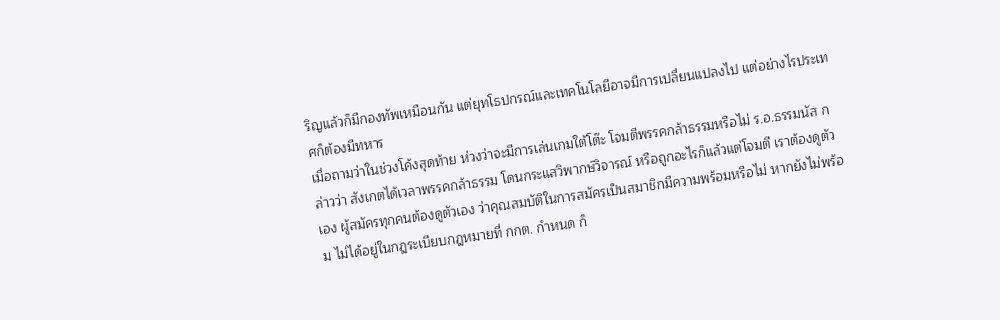ริญแล้วก็มีกองทัพเหมือนกัน แต่ยุทโธปกรณ์และเทคโนโลยีอาจมีการเปลี่ยนแปลงไป แต่อย่างไรประเทศก็ต้องมีทหาร
เมื่อถามว่าในช่วงโค้งสุดท้าย ห่วงว่าจะมีการเล่นเกมใต้โต๊ะ โจมตีพรรคกล้าธรรมหรือไม่ ร.อ.ธรรมนัส กล่าวว่า สังเกตได้เวลาพรรคกล้าธรรม โดนกระแสวิพากษ์วิจารณ์ หรือถูกอะไรก็แล้วแต่โจมตี เราต้องดูตัวเอง ผู้สมัครทุกคนต้องดูตัวเอง ว่าคุณสมบัติในการสมัครเป็นสมาชิกมีความพร้อมหรือไม่ หากยังไม่พร้อม ไม่ได้อยู่ในกฎระเบียบกฎหมายที่ กกต. กำหนด ก็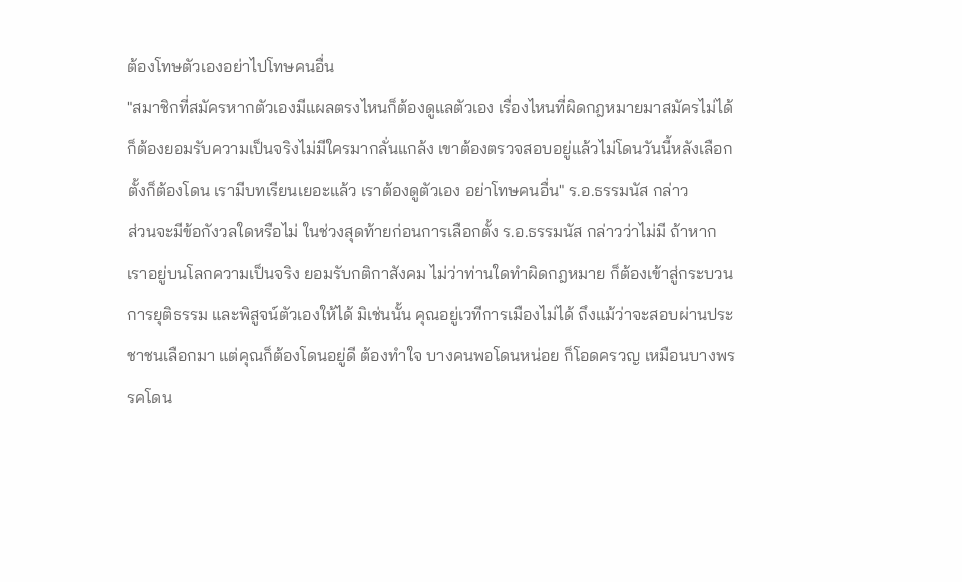ต้องโทษตัวเองอย่าไปโทษคนอื่น
"สมาชิกที่สมัครหากตัวเองมีแผลตรงไหนก็ต้องดูแลตัวเอง เรื่องไหนที่ผิดกฎหมายมาสมัครไม่ได้ก็ต้องยอมรับความเป็นจริงไม่มีใครมากลั่นแกล้ง เขาต้องตรวจสอบอยู่แล้วไม่โดนวันนี้หลังเลือกตั้งก็ต้องโดน เรามีบทเรียนเยอะแล้ว เราต้องดูตัวเอง อย่าโทษคนอื่น" ร.อ.ธรรมนัส กล่าว
ส่วนจะมีข้อกังวลใดหรือไม่ ในช่วงสุดท้ายก่อนการเลือกตั้ง ร.อ.ธรรมนัส กล่าวว่าไม่มี ถ้าหากเราอยู่บนโลกความเป็นจริง ยอมรับกติกาสังคม ไม่ว่าท่านใดทำผิดกฎหมาย ก็ต้องเข้าสู่กระบวนการยุติธรรม และพิสูจน์ตัวเองให้ได้ มิเช่นนั้น คุณอยู่เวทีการเมืองไม่ได้ ถึงแม้ว่าจะสอบผ่านประชาชนเลือกมา แต่คุณก็ต้องโดนอยู่ดี ต้องทำใจ บางคนพอโดนหน่อย ก็โอดครวญ เหมือนบางพรรคโดน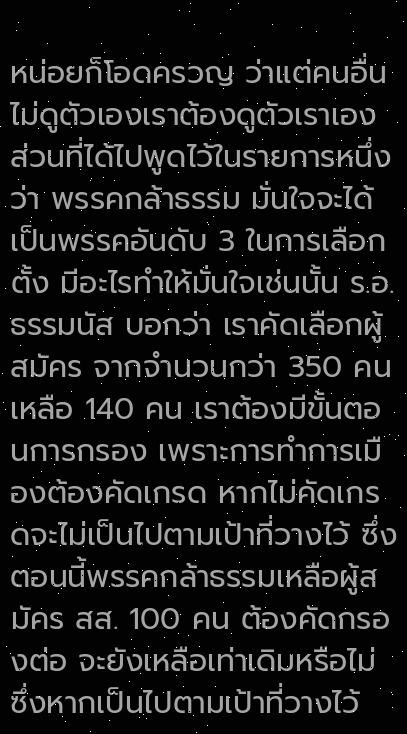หน่อยก็โอดครวญ ว่าแต่คนอื่นไม่ดูตัวเองเราต้องดูตัวเราเอง
ส่วนที่ได้ไปพูดไว้ในรายการหนึ่งว่า พรรคกล้าธรรม มั่นใจจะได้เป็นพรรคอันดับ 3 ในการเลือกตั้ง มีอะไรทำให้มั่นใจเช่นนั้น ร.อ.ธรรมนัส บอกว่า เราคัดเลือกผู้สมัคร จากจำนวนกว่า 350 คน เหลือ 140 คน เราต้องมีขั้นตอนการกรอง เพราะการทำการเมืองต้องคัดเกรด หากไม่คัดเกรดจะไม่เป็นไปตามเป้าที่วางไว้ ซึ่งตอนนี้พรรคกล้าธรรมเหลือผู้สมัคร สส. 100 คน ต้องคัดกรองต่อ จะยังเหลือเท่าเดิมหรือไม่ ซึ่งหากเป็นไปตามเป้าที่วางไว้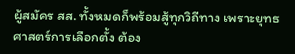ผู้สมัคร สส. ทั้งหมดก็พร้อมสู้ทุกวิถีทาง เพราะยุทธศาสตร์การเลือกตั้ง ต้อง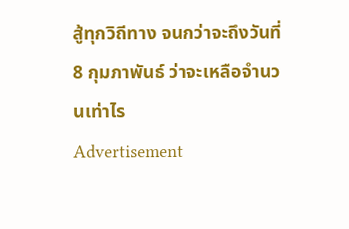สู้ทุกวิถีทาง จนกว่าจะถึงวันที่ 8 กุมภาพันธ์ ว่าจะเหลือจำนวนเท่าไร
Advertisement